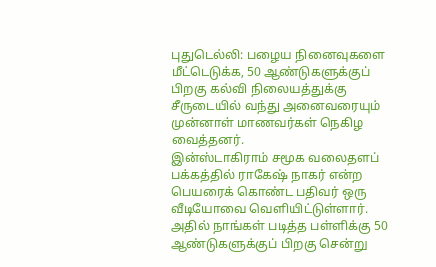புதுடெல்லி: பழைய நினைவுகளை மீட்டெடுக்க, 50 ஆண்டுகளுக்குப் பிறகு கல்வி நிலையத்துக்கு சீருடையில் வந்து அனைவரையும் முன்னாள் மாணவர்கள் நெகிழ வைத்தனர்.
இன்ஸ்டாகிராம் சமூக வலைதளப் பக்கத்தில் ராகேஷ் நாகர் என்ற பெயரைக் கொண்ட பதிவர் ஒரு வீடியோவை வெளியிட்டுள்ளார். அதில் நாங்கள் படித்த பள்ளிக்கு 50 ஆண்டுகளுக்குப் பிறகு சென்று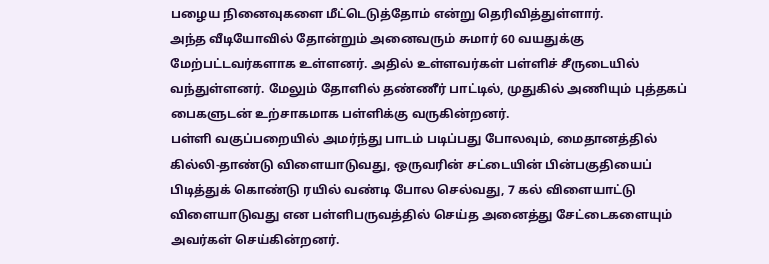பழைய நினைவுகளை மீட்டெடுத்தோம் என்று தெரிவித்துள்ளார்.
அந்த வீடியோவில் தோன்றும் அனைவரும் சுமார் 60 வயதுக்கு மேற்பட்டவர்களாக உள்ளனர். அதில் உள்ளவர்கள் பள்ளிச் சீருடையில் வந்துள்ளனர். மேலும் தோளில் தண்ணீர் பாட்டில், முதுகில் அணியும் புத்தகப் பைகளுடன் உற்சாகமாக பள்ளிக்கு வருகின்றனர்.
பள்ளி வகுப்பறையில் அமர்ந்து பாடம் படிப்பது போலவும், மைதானத்தில் கில்லி-தாண்டு விளையாடுவது, ஒருவரின் சட்டையின் பின்பகுதியைப் பிடித்துக் கொண்டு ரயில் வண்டி போல செல்வது, 7 கல் விளையாட்டு விளையாடுவது என பள்ளிபருவத்தில் செய்த அனைத்து சேட்டைகளையும் அவர்கள் செய்கின்றனர்.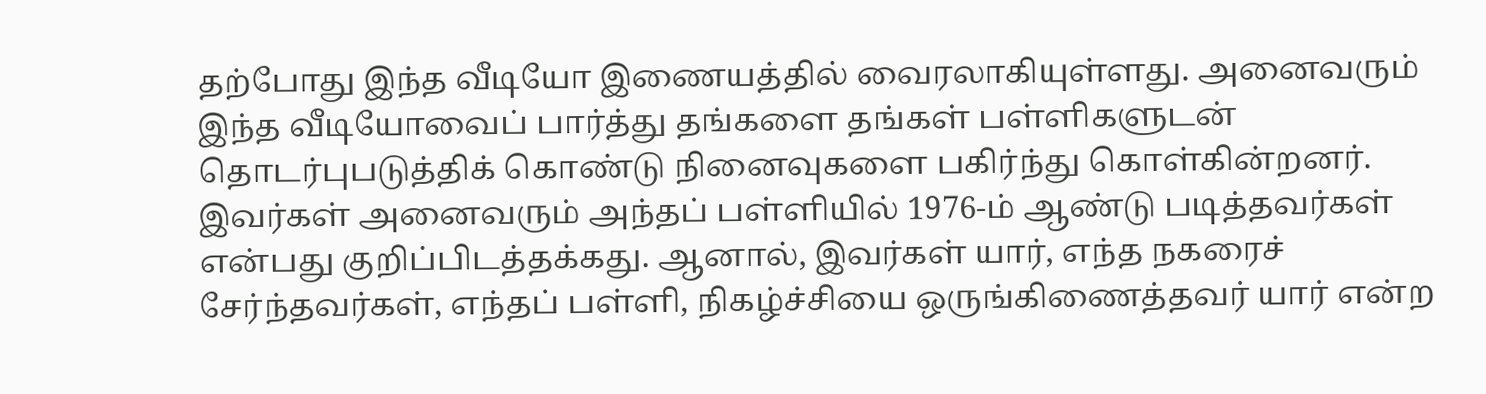தற்போது இந்த வீடியோ இணையத்தில் வைரலாகியுள்ளது. அனைவரும் இந்த வீடியோவைப் பார்த்து தங்களை தங்கள் பள்ளிகளுடன் தொடர்புபடுத்திக் கொண்டு நினைவுகளை பகிர்ந்து கொள்கின்றனர். இவர்கள் அனைவரும் அந்தப் பள்ளியில் 1976-ம் ஆண்டு படித்தவர்கள் என்பது குறிப்பிடத்தக்கது. ஆனால், இவர்கள் யார், எந்த நகரைச் சேர்ந்தவர்கள், எந்தப் பள்ளி, நிகழ்ச்சியை ஒருங்கிணைத்தவர் யார் என்ற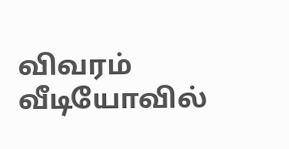விவரம் வீடியோவில்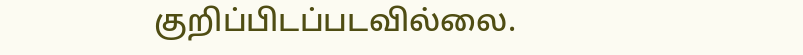குறிப்பிடப்படவில்லை.